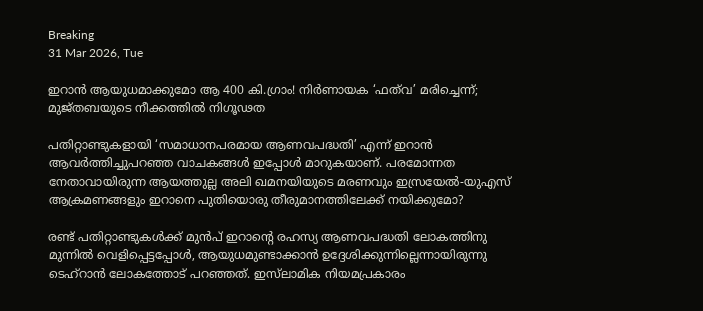Breaking
31 Mar 2026, Tue

ഇറാൻ ആയുധമാക്കുമോ ആ 400 കി.ഗ്രാം! നിർണായക ‘ഫത്‌വ’ മരിച്ചെന്ന്; മുജ്തബയുടെ നീക്കത്തിൽ നിഗൂഢത

പതിറ്റാണ്ടുകളായി ‘സമാധാനപരമായ ആണവപദ്ധതി’ എന്ന് ഇറാൻ ആവർത്തിച്ചുപറഞ്ഞ വാചകങ്ങൾ ഇപ്പോൾ മാറുകയാണ്. പരമോന്നത നേതാവായിരുന്ന ആയത്തുല്ല അലി ഖമനയിയുടെ മരണവും ഇസ്രയേൽ-യുഎസ് ആക്രമണങ്ങളും ഇറാനെ പുതിയൊരു തീരുമാനത്തിലേക്ക് നയിക്കുമോ?

രണ്ട് പതിറ്റാണ്ടുകൾക്ക് മുൻപ് ഇറാന്റെ രഹസ്യ ആണവപദ്ധതി ലോകത്തിനു മുന്നിൽ വെളിപ്പെട്ടപ്പോൾ, ആയുധമുണ്ടാക്കാൻ ഉദ്ദേശിക്കുന്നില്ലെന്നായിരുന്നു ടെഹ്‌റാൻ ലോകത്തോട് പറഞ്ഞത്. ഇസ്‌ലാമിക നിയമപ്രകാരം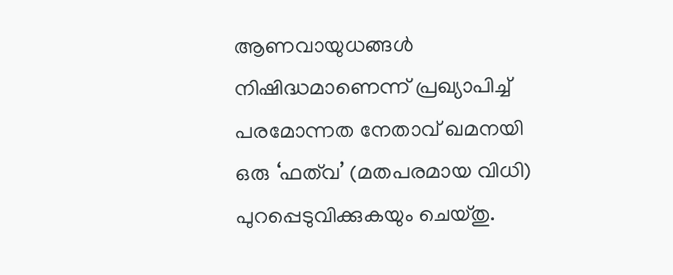ആണവായുധങ്ങൾ നിഷിദ്ധമാണെന്ന് പ്രഖ്യാപിച്ച് പരമോന്നത നേതാവ് ഖമനയി ഒരു ‘ഫത്‌വ’ (മതപരമായ വിധി) പുറപ്പെടുവിക്കുകയും ചെയ്തു.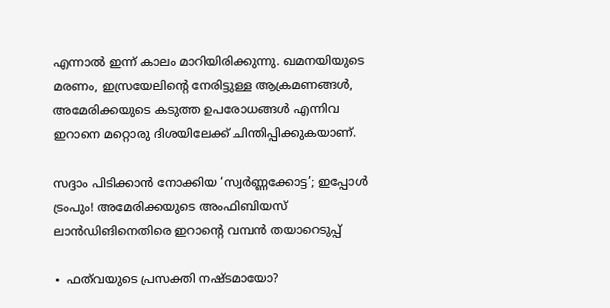എന്നാൽ ഇന്ന് കാലം മാറിയിരിക്കുന്നു. ഖമനയിയുടെ മരണം, ഇസ്രയേലിന്റെ നേരിട്ടുള്ള ആക്രമണങ്ങൾ, അമേരിക്കയുടെ കടുത്ത ഉപരോധങ്ങൾ എന്നിവ ഇറാനെ മറ്റൊരു ദിശയിലേക്ക് ചിന്തിപ്പിക്കുകയാണ്.

സദ്ദാം പിടിക്കാൻ നോക്കിയ ‘സ്വർണ്ണക്കോട്ട’; ഇപ്പോൾ ട്രംപും! അമേരിക്കയുടെ അംഫിബിയസ് ലാൻഡിങിനെതിരെ ഇറാന്റെ വമ്പൻ തയാറെടുപ്പ്

∙ ഫത്‌വയുടെ പ്രസക്തി നഷ്ടമായോ?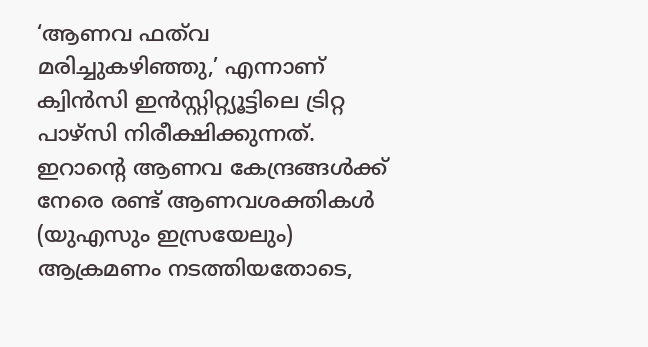‘ആണവ ഫത്‌വ മരിച്ചുകഴിഞ്ഞു,’ എന്നാണ് ക്വിൻസി ഇൻസ്റ്റിറ്റ്യൂട്ടിലെ ട്രിറ്റ പാഴ്സി നിരീക്ഷിക്കുന്നത്. ഇറാന്റെ ആണവ കേന്ദ്രങ്ങൾക്ക് നേരെ രണ്ട് ആണവശക്തികൾ (യുഎസും ഇസ്രയേലും) ആക്രമണം നടത്തിയതോടെ,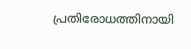പ്രതിരോധത്തിനായി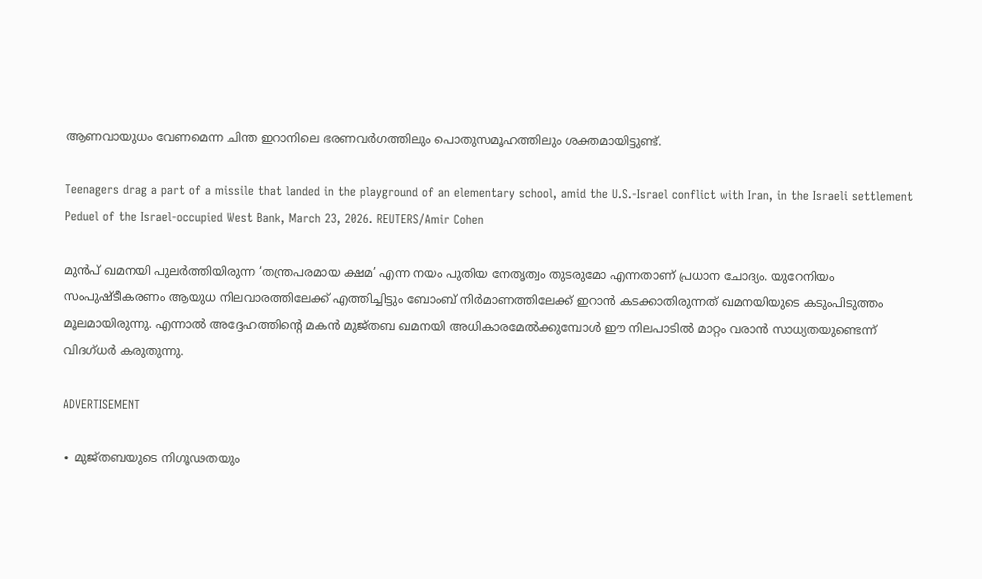ആണവായുധം വേണമെന്ന ചിന്ത ഇറാനിലെ ഭരണവർഗത്തിലും പൊതുസമൂഹത്തിലും ശക്തമായിട്ടുണ്ട്.

Teenagers drag a part of a missile that landed in the playground of an elementary school, amid the U.S.-Israel conflict with Iran, in the Israeli settlement Peduel of the Israel-occupied West Bank, March 23, 2026. REUTERS/Amir Cohen

മുൻപ് ഖമനയി പുലർത്തിയിരുന്ന ‘തന്ത്രപരമായ ക്ഷമ’ എന്ന നയം പുതിയ നേതൃത്വം തുടരുമോ എന്നതാണ് പ്രധാന ചോദ്യം. യുറേനിയം സംപുഷ്ടീകരണം ആയുധ നിലവാരത്തിലേക്ക് എത്തിച്ചിട്ടും ബോംബ് നിർമാണത്തിലേക്ക് ഇറാൻ കടക്കാതിരുന്നത് ഖമനയിയുടെ കടുംപിടുത്തം മൂലമായിരുന്നു. എന്നാൽ അദ്ദേഹത്തിന്റെ മകൻ മുജ്തബ ഖമനയി അധികാരമേൽക്കുമ്പോൾ ഈ നിലപാടിൽ മാറ്റം വരാൻ സാധ്യതയുണ്ടെന്ന് വിദഗ്ധർ കരുതുന്നു.

ADVERTISEMENT

∙ മുജ്തബയുടെ നിഗൂഢതയും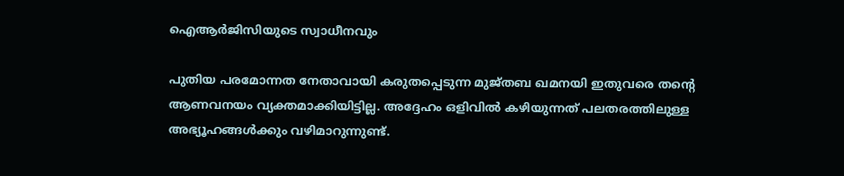ഐആർജിസിയുടെ സ്വാധീനവും

പുതിയ പരമോന്നത നേതാവായി കരുതപ്പെടുന്ന മുജ്തബ ഖമനയി ഇതുവരെ തന്റെ ആണവനയം വ്യക്തമാക്കിയിട്ടില്ല. അദ്ദേഹം ഒളിവിൽ കഴിയുന്നത് പലതരത്തിലുള്ള അഭ്യൂഹങ്ങൾക്കും വഴിമാറുന്നുണ്ട്.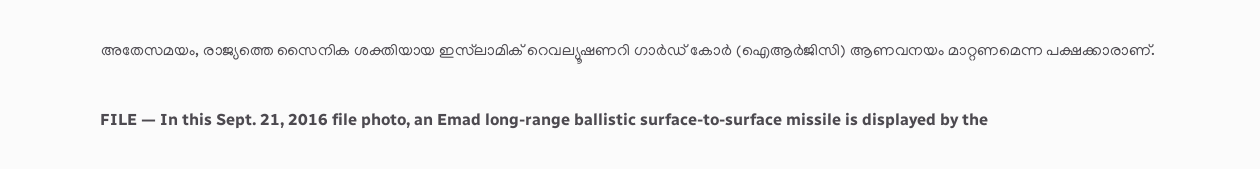അതേസമയം, രാജ്യത്തെ സൈനിക ശക്തിയായ ഇസ്‌ലാമിക് റെവല്യൂഷണറി ഗാർഡ് കോർ (ഐആർജിസി) ആണവനയം മാറ്റണമെന്ന പക്ഷക്കാരാണ്.

FILE — In this Sept. 21, 2016 file photo, an Emad long-range ballistic surface-to-surface missile is displayed by the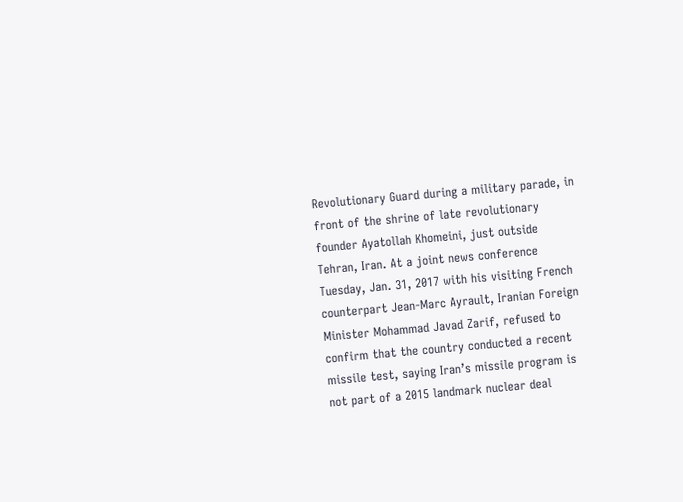Revolutionary Guard during a military parade, in front of the shrine of late revolutionary founder Ayatollah Khomeini, just outside Tehran, Iran. At a joint news conference Tuesday, Jan. 31, 2017 with his visiting French counterpart Jean-Marc Ayrault, Iranian Foreign Minister Mohammad Javad Zarif, refused to confirm that the country conducted a recent missile test, saying Iran’s missile program is not part of a 2015 landmark nuclear deal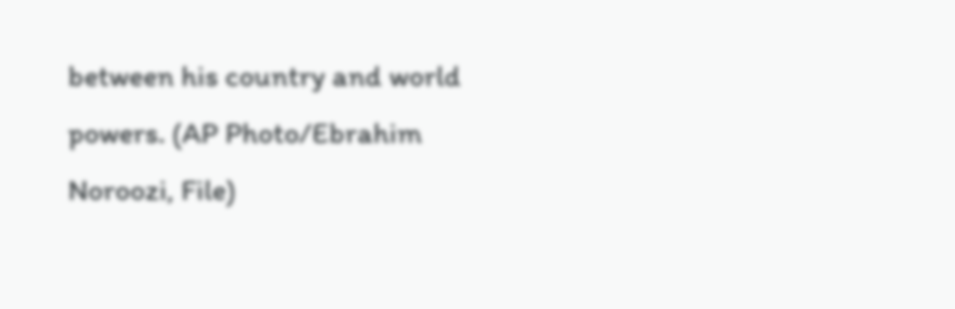between his country and world powers. (AP Photo/Ebrahim Noroozi, File)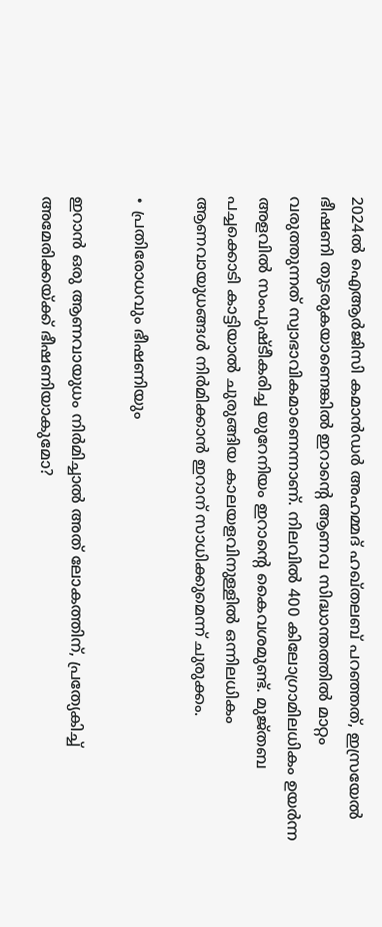2024ൽ ഐആർജിസി കമാൻഡർ അഹമ്മദ് ഹഖ്തലബ് പറഞ്ഞത്, ഇസ്രയേൽ ഭീഷണി തുടരുകയാണെങ്കിൽ ഇറാന്റെ ആണവ സിദ്ധാന്തത്തിൽ മാറ്റം വരുത്തുന്നത് സ്വാഭാവികമാണെന്നാണ്. നിലവിൽ 400 കിലോഗ്രാമിലധികം ഉയർന്ന അളവിൽ സംപുഷ്ടീകരിച്ച യുറേനിയം ഇറാന്റെ കൈവശമുണ്ട്. മുജ്തബ പച്ചക്കൊടി കാട്ടിയാൽ ചുരുങ്ങിയ കാലയളവിനുള്ളിൽ ഒന്നിലധികം ആണവായുധങ്ങൾ നിർമിക്കാൻ ഇറാന് സാധിക്കുമെന്ന് ചുരുക്കം.

∙ പ്രതിരോധവും ഭീഷണിയും

ഇറാൻ ഒരു ആണവായുധം നിർമിച്ചാൽ അത് ലോകത്തിന്, പ്രത്യേകിച്ച് അമേരിക്കയ്ക്ക് ഭീഷണിയാകുമോ?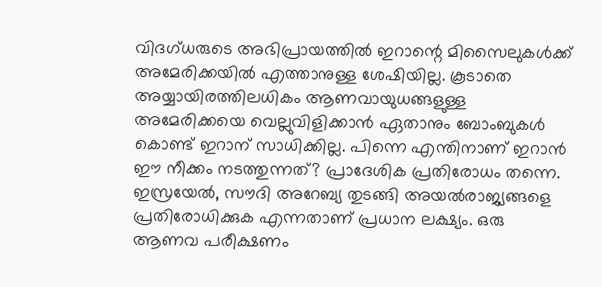വിദഗ്ധരുടെ അഭിപ്രായത്തിൽ ഇറാന്റെ മിസൈലുകൾക്ക് അമേരിക്കയിൽ എത്താനുള്ള ശേഷിയില്ല. കൂടാതെ അയ്യായിരത്തിലധികം ആണവായുധങ്ങളുള്ള അമേരിക്കയെ വെല്ലുവിളിക്കാൻ ഏതാനും ബോംബുകൾ കൊണ്ട് ഇറാന് സാധിക്കില്ല. പിന്നെ എന്തിനാണ് ഇറാൻ ഈ നീക്കം നടത്തുന്നത്? പ്രാദേശിക പ്രതിരോധം തന്നെ. ഇസ്രയേൽ, സൗദി അറേബ്യ തുടങ്ങി അയൽരാജ്യങ്ങളെ പ്രതിരോധിക്കുക എന്നതാണ് പ്രധാന ലക്ഷ്യം. ഒരു ആണവ പരീക്ഷണം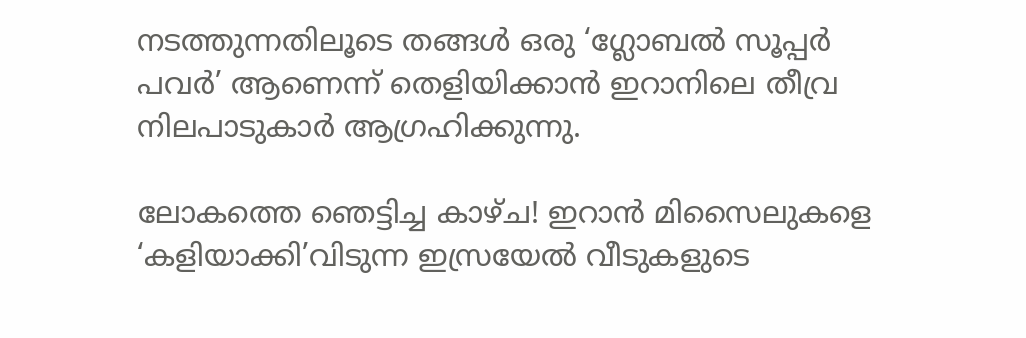നടത്തുന്നതിലൂടെ തങ്ങൾ ഒരു ‘ഗ്ലോബൽ സൂപ്പർ പവർ’ ആണെന്ന് തെളിയിക്കാൻ ഇറാനിലെ തീവ്ര നിലപാടുകാർ ആഗ്രഹിക്കുന്നു.

ലോകത്തെ ഞെട്ടിച്ച കാഴ്ച! ഇറാൻ മിസൈലുകളെ ‘കളിയാക്കി’വിടുന്ന ഇസ്രയേൽ വീടുകളുടെ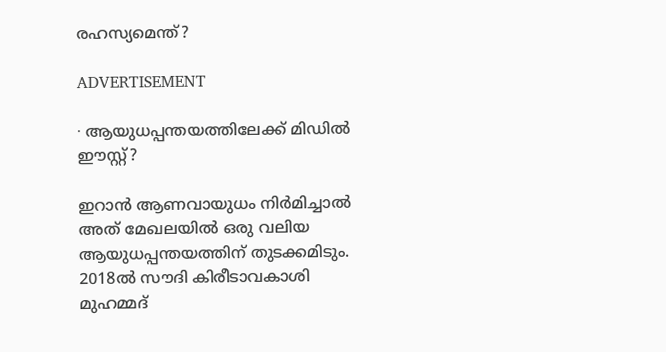രഹസ്യമെന്ത്?

ADVERTISEMENT

∙ ആയുധപ്പന്തയത്തിലേക്ക് മിഡിൽ ഈസ്റ്റ്?

ഇറാൻ ആണവായുധം നിർമിച്ചാൽ അത് മേഖലയിൽ ഒരു വലിയ ആയുധപ്പന്തയത്തിന് തുടക്കമിടും. 2018ൽ സൗദി കിരീടാവകാശി മുഹമ്മദ്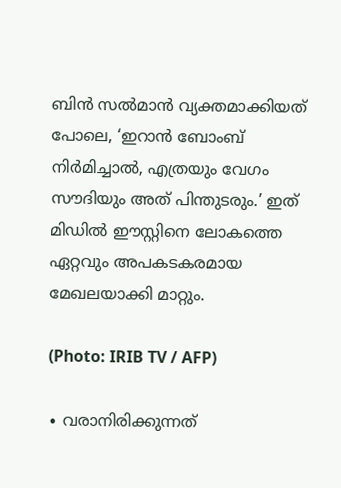ബിൻ സൽമാൻ വ്യക്തമാക്കിയത് പോലെ, ‘ഇറാൻ ബോംബ് നിർമിച്ചാൽ, എത്രയും വേഗം സൗദിയും അത് പിന്തുടരും.’ ഇത് മിഡിൽ ഈസ്റ്റിനെ ലോകത്തെ ഏറ്റവും അപകടകരമായ മേഖലയാക്കി മാറ്റും.

(Photo: IRIB TV / AFP)

∙ വരാനിരിക്കുന്നത്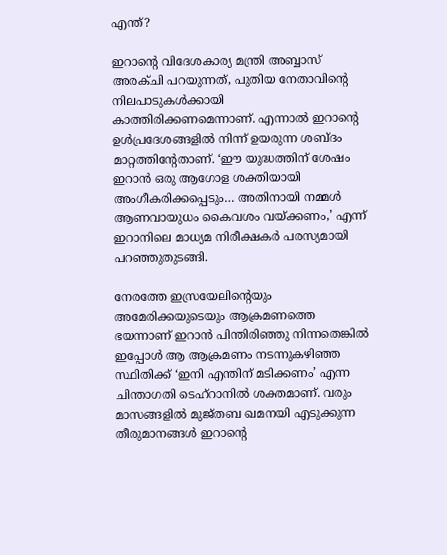എന്ത്?

ഇറാന്റെ വിദേശകാര്യ മന്ത്രി അബ്ബാസ് അരക്ചി പറയുന്നത്, പുതിയ നേതാവിന്റെ നിലപാടുകൾക്കായി കാത്തിരിക്കണമെന്നാണ്. എന്നാൽ ഇറാന്റെ ഉൾപ്രദേശങ്ങളിൽ നിന്ന് ഉയരുന്ന ശബ്ദം മാറ്റത്തിന്റേതാണ്. ‘ഈ യുദ്ധത്തിന് ശേഷം ഇറാൻ ഒരു ആഗോള ശക്തിയായി അംഗീകരിക്കപ്പെടും… അതിനായി നമ്മൾ ആണവായുധം കൈവശം വയ്ക്കണം,’ എന്ന് ഇറാനിലെ മാധ്യമ നിരീക്ഷകർ പരസ്യമായി പറഞ്ഞുതുടങ്ങി.

നേരത്തേ ഇസ്രയേലിന്റെയും അമേരിക്കയുടെയും ആക്രമണത്തെ ഭയന്നാണ് ഇറാൻ പിന്തിരിഞ്ഞു നിന്നതെങ്കിൽ ഇപ്പോൾ ആ ആക്രമണം നടന്നുകഴിഞ്ഞ സ്ഥിതിക്ക് ‘ഇനി എന്തിന് മടിക്കണം’ എന്ന ചിന്താഗതി ടെഹ്‌റാനിൽ ശക്തമാണ്. വരും മാസങ്ങളിൽ മുജ്തബ ഖമനയി എടുക്കുന്ന തീരുമാനങ്ങൾ ഇറാന്റെ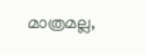മാത്രമല്ല,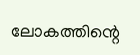ലോകത്തിന്റെ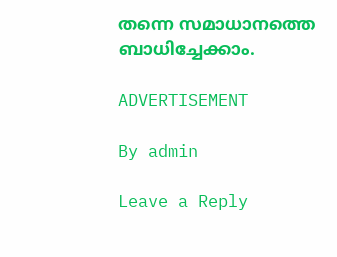തന്നെ സമാധാനത്തെ ബാധിച്ചേക്കാം.

ADVERTISEMENT

By admin

Leave a Reply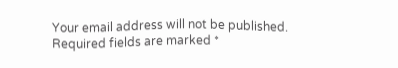Your email address will not be published. Required fields are marked *